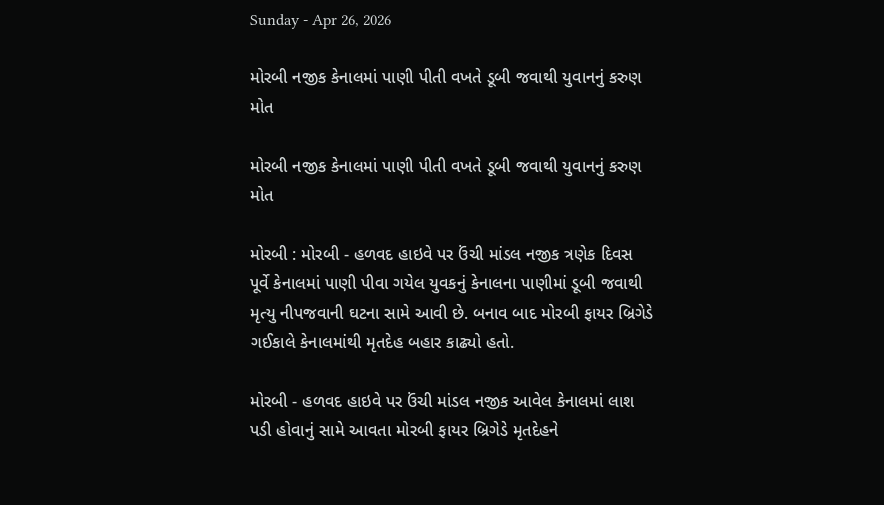Sunday - Apr 26, 2026

મોરબી નજીક કેનાલમાં પાણી પીતી વખતે ડૂબી જવાથી યુવાનનું કરુણ મોત

મોરબી નજીક કેનાલમાં પાણી પીતી વખતે ડૂબી જવાથી યુવાનનું કરુણ મોત

મોરબી : મોરબી - હળવદ હાઇવે પર ઉંચી માંડલ નજીક ત્રણેક દિવસ પૂર્વે કેનાલમાં પાણી પીવા ગયેલ યુવકનું કેનાલના પાણીમાં ડૂબી જવાથી મૃત્યુ નીપજવાની ઘટના સામે આવી છે. બનાવ બાદ મોરબી ફાયર બ્રિગેડે ગઈકાલે કેનાલમાંથી મૃતદેહ બહાર કાઢ્યો હતો.

મોરબી - હળવદ હાઇવે પર ઉંચી માંડલ નજીક આવેલ કેનાલમાં લાશ પડી હોવાનું સામે આવતા મોરબી ફાયર બ્રિગેડે મૃતદેહને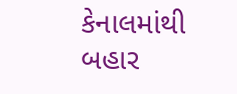કેનાલમાંથી બહાર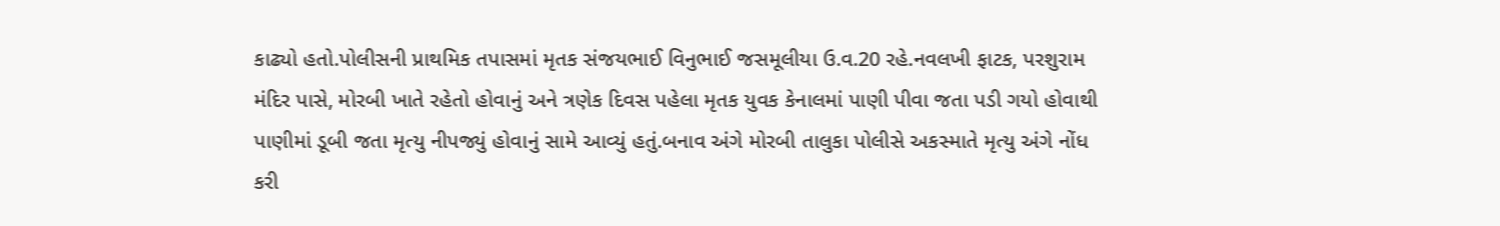કાઢ્યો હતો.પોલીસની પ્રાથમિક તપાસમાં મૃતક સંજયભાઈ વિનુભાઈ જસમૂલીયા ઉ.વ.20 રહે.નવલખી ફાટક, પરશુરામ મંદિર પાસે, મોરબી ખાતે રહેતો હોવાનું અને ત્રણેક દિવસ પહેલા મૃતક યુવક કેનાલમાં પાણી પીવા જતા પડી ગયો હોવાથી પાણીમાં ડૂબી જતા મૃત્યુ નીપજ્યું હોવાનું સામે આવ્યું હતું.બનાવ અંગે મોરબી તાલુકા પોલીસે અકસ્માતે મૃત્યુ અંગે નોંધ કરી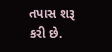તપાસ શરૂ કરી છે.